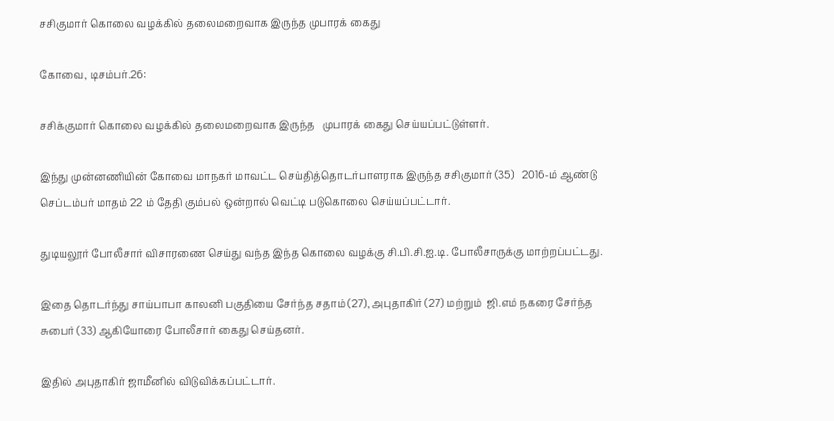சசிகுமார் கொலை வழக்கில் தலைமறைவாக இருந்த முபாரக் கைது

கோவை, டிசம்பர்.26:

சசிக்குமார் கொலை வழக்கில் தலைமறைவாக இருந்த   முபாரக் கைது செய்யப்பட்டுள்ளர்.

இந்து முன்னணியின் கோவை மாநகர் மாவட்ட செய்தித்தொடர்பாளராக இருந்த சசிகுமார் (35)   2016-ம் ஆண்டு செப்டம்பர் மாதம் 22 ம் தேதி கும்பல் ஒன்றால் வெட்டி படுகொலை செய்யப்பட்டார்.

துடியலூர் போலீசார் விசாரணை செய்து வந்த இந்த கொலை வழக்கு சி.பி.சி.ஐ.டி. போலீசாருக்கு மாற்றப்பட்டது.

இதை தொடர்ந்து சாய்பாபா காலனி பகுதியை சேர்ந்த சதாம் (27), அபுதாகிர் (27) மற்றும்  ஜி.எம் நகரை சேர்ந்த சுபைர் (33) ஆகியோரை போலீசார் கைது செய்தனர்.

இதில் அபுதாகிர் ஜாமீனில் விடுவிக்கப்பட்டார்.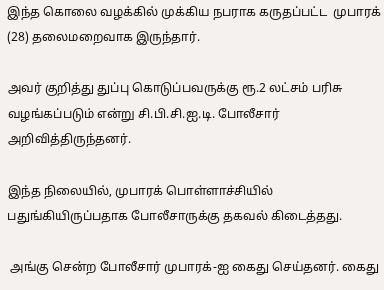இந்த கொலை வழக்கில் முக்கிய நபராக கருதப்பட்ட  முபாரக் (28) தலைமறைவாக இருந்தார்.

அவர் குறித்து துப்பு கொடுப்பவருக்கு ரூ.2 லட்சம் பரிசு வழங்கப்படும் என்று சி.பி.சி.ஐ.டி. போலீசார் அறிவித்திருந்தனர்.

இந்த நிலையில், முபாரக் பொள்ளாச்சியில் பதுங்கியிருப்பதாக போலீசாருக்கு தகவல் கிடைத்தது.

 அங்கு சென்ற போலீசார் முபாரக்-ஐ கைது செய்தனர். கைது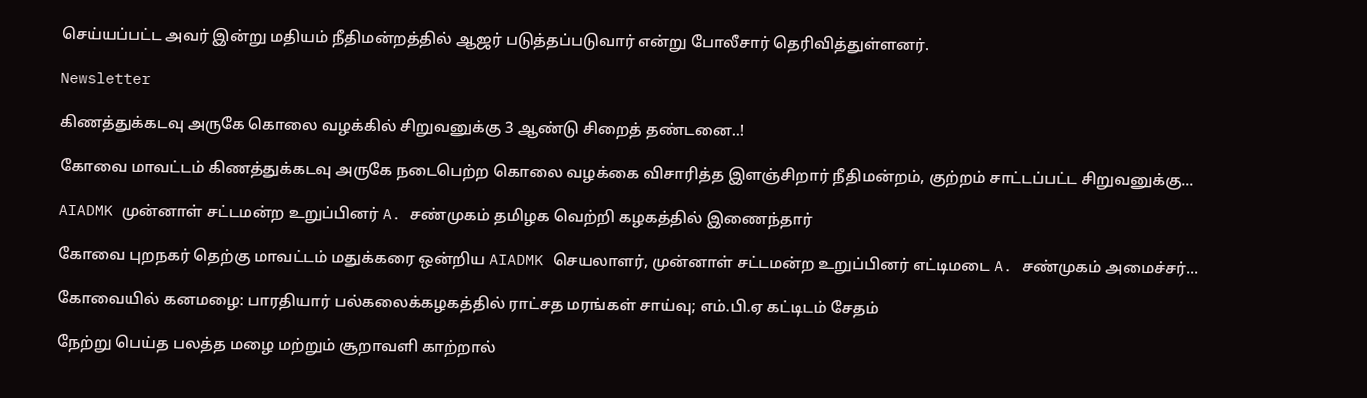செய்யப்பட்ட அவர் இன்று மதியம் நீதிமன்றத்தில் ஆஜர் படுத்தப்படுவார் என்று போலீசார் தெரிவித்துள்ளனர்.

Newsletter

கிணத்துக்கடவு அருகே கொலை வழக்கில் சிறுவனுக்கு 3 ஆண்டு சிறைத் தண்டனை..!

கோவை மாவட்டம் கிணத்துக்கடவு அருகே நடைபெற்ற கொலை வழக்கை விசாரித்த இளஞ்சிறார் நீதிமன்றம், குற்றம் சாட்டப்பட்ட சிறுவனுக்கு...

AIADMK முன்னாள் சட்டமன்ற உறுப்பினர் A. சண்முகம் தமிழக வெற்றி கழகத்தில் இணைந்தார்

கோவை புறநகர் தெற்கு மாவட்டம் மதுக்கரை ஒன்றிய AIADMK செயலாளர், முன்னாள் சட்டமன்ற உறுப்பினர் எட்டிமடை A. சண்முகம் அமைச்சர்...

கோவையில் கனமழை: பாரதியார் பல்கலைக்கழகத்தில் ராட்சத மரங்கள் சாய்வு; எம்.பி.ஏ கட்டிடம் சேதம்

நேற்று பெய்த பலத்த மழை மற்றும் சூறாவளி காற்றால்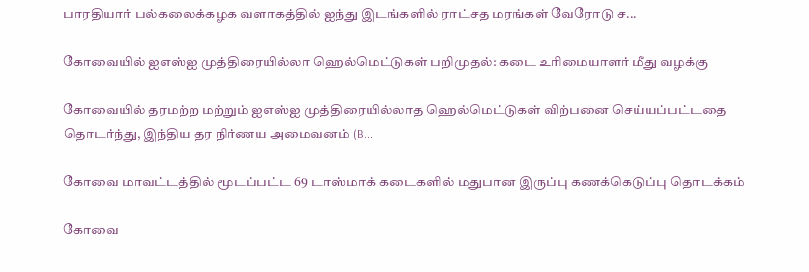பாரதியார் பல்கலைக்கழக வளாகத்தில் ஐந்து இடங்களில் ராட்சத மரங்கள் வேரோடு ச...

கோவையில் ஐஎஸ்ஐ முத்திரையில்லா ஹெல்மெட்டுகள் பறிமுதல்: கடை உரிமையாளர் மீது வழக்கு

கோவையில் தரமற்ற மற்றும் ஐஎஸ்ஐ முத்திரையில்லாத ஹெல்மெட்டுகள் விற்பனை செய்யப்பட்டதை தொடர்ந்து, இந்திய தர நிர்ணய அமைவனம் (B...

கோவை மாவட்டத்தில் மூடப்பட்ட 69 டாஸ்மாக் கடைகளில் மதுபான இருப்பு கணக்கெடுப்பு தொடக்கம்

கோவை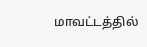மாவட்டத்தில்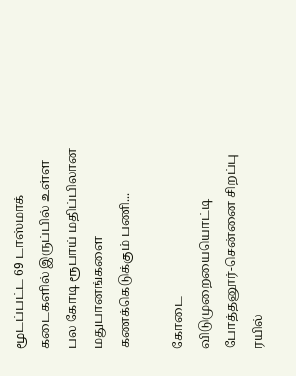மூடப்பட்ட 69 டாஸ்மாக் கடைகளில் இருப்பில் உள்ள பல கோடி ரூபாய் மதிப்பிலான மதுபானங்களை கணக்கெடுக்கும் பணி...

கோடை விடுமுறையையொட்டி போத்தனூர்-சென்னை சிறப்பு ரயில்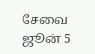சேவை ஜூன் 5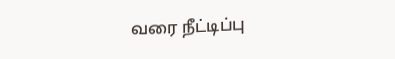வரை நீட்டிப்பு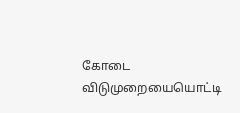கோடை விடுமுறையையொட்டி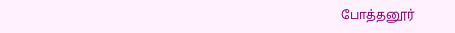போத்தனூர்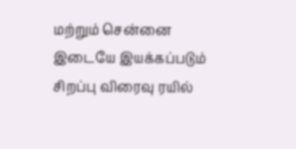மற்றும் சென்னை இடையே இயக்கப்படும் சிறப்பு விரைவு ரயில்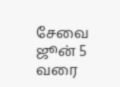சேவை ஜூன் 5 வரை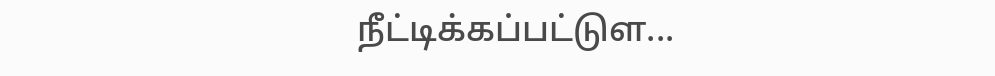நீட்டிக்கப்பட்டுள...